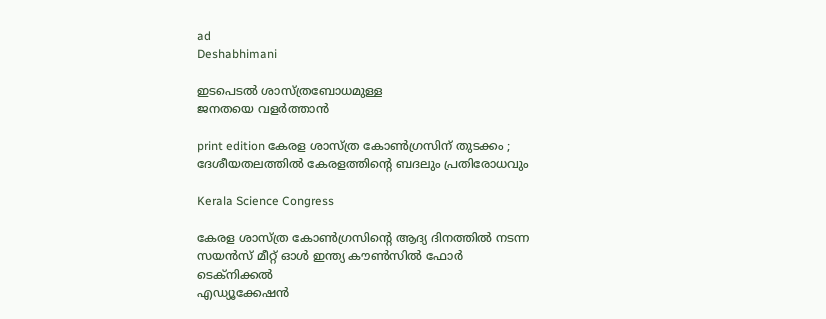ad
Deshabhimani

ഇടപെടൽ ശാസ്ത്രബോധമുള്ള
ജനതയെ വളർത്താൻ

print edition കേരള ശാസ്ത്ര കോണ്‍ഗ്രസിന് തുടക്കം ; ദേശീയതലത്തിൽ കേരളത്തിന്റെ ബദലും പ്രതിരോധവും

Kerala Science Congress

കേരള ശാസ്ത്ര കോണ്‍ഗ്രസിന്റെ ആദ്യ ദിനത്തിൽ നടന്ന സയന്‍സ് മീറ്റ് ഓൾ ഇന്ത്യ കൗണ്‍സില്‍ ഫോര്‍ ടെക്നിക്കല്‍
എഡ്യൂക്കേഷന്‍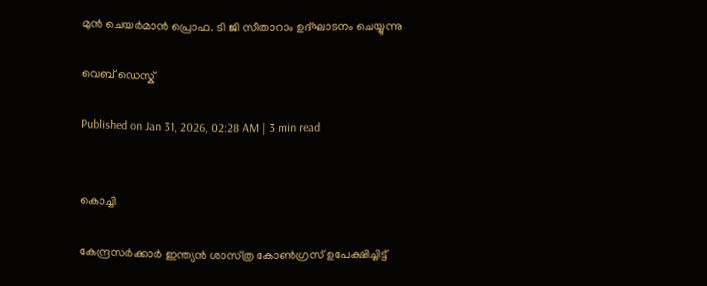മുന്‍ ചെയര്‍മാന്‍ പ്രൊഫ. ടി ജി സീതാറാം ഉദ്ഘാടനം ചെയ്യുന്നു

വെബ് ഡെസ്ക്

Published on Jan 31, 2026, 02:28 AM | 3 min read


കൊച്ചി

കേന്ദ്രസർക്കാർ ഇന്ത്യൻ ശാസ്‌ത്ര കോൺഗ്രസ്‌ ഉപേക്ഷിച്ചിട്ട്‌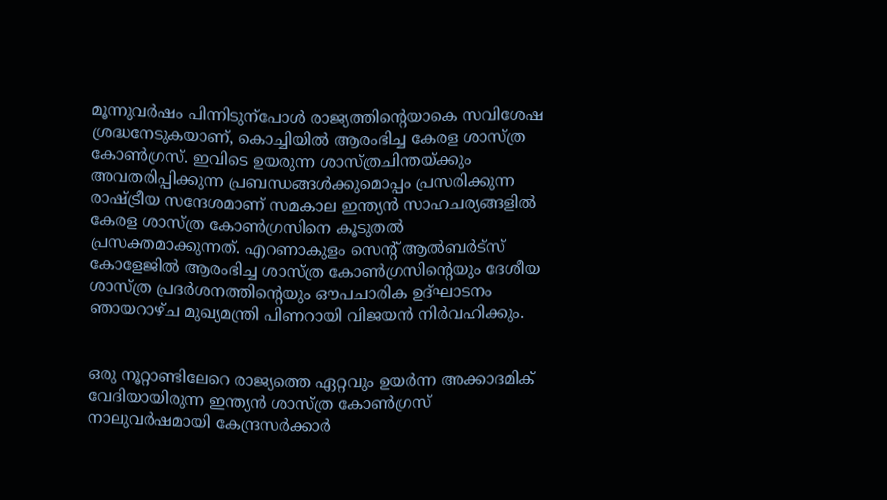മൂന്നുവർഷം പിന്നിടുന്പോൾ രാജ്യത്തിന്റെയാകെ സവിശേഷ ശ്രദ്ധനേടുകയാണ്‌, കൊച്ചിയിൽ ആരംഭിച്ച കേരള ശാസ്‌ത്ര കോൺഗ്രസ്‌. ഇവിടെ ഉയരുന്ന ശാസ്‌ത്രചിന്തയ്‌ക്കും അവതരിപ്പിക്കുന്ന പ്രബന്ധങ്ങൾക്കുമൊപ്പം പ്രസരിക്കുന്ന രാഷ്‌ട്രീയ സന്ദേശമാണ്‌ സമകാല ഇന്ത്യൻ സാഹചര്യങ്ങളിൽ കേരള ശാസ്‌ത്ര കോൺഗ്രസിനെ കൂടുതൽ പ്രസക്തമാക്കുന്നത്‌. എറണാകുളം സെന്റ്‌ ആൽബർട്‌സ്‌ കോളേജിൽ ആരംഭിച്ച ശാസ്‌ത്ര കോൺഗ്രസിന്റെയും ദേശീയ ശാസ്‌ത്ര പ്രദർശനത്തിന്റെയും ഒ‍ൗപചാരിക ഉദ്‌ഘാടനം ഞായറാഴ്‌ച മുഖ്യമന്ത്രി പിണറായി വിജയൻ നിർവഹിക്കും.


ഒരു നൂറ്റാണ്ടിലേറെ രാജ്യത്തെ ഏറ്റവും ഉയർന്ന അക്കാദമിക് വേദിയായിരുന്ന ഇന്ത്യൻ ശാസ്‌ത്ര കോൺഗ്രസ് നാലുവർഷമായി കേന്ദ്രസർക്കാർ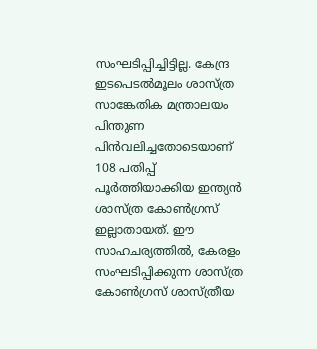സംഘടിപ്പിച്ചിട്ടില്ല. കേന്ദ്ര ഇടപെടൽമൂലം ശാസ്‌ത്ര സാങ്കേതിക മന്ത്രാലയം പിന്തുണ പിൻവലിച്ചതോടെയാണ്‌ 108 പതിപ്പ്‌ പൂർത്തിയാക്കിയ ഇന്ത്യൻ ശാസ്‌ത്ര കോൺഗ്രസ് ഇല്ലാതായത്‌. ഇ‍ൗ സാഹചര്യത്തിൽ, കേരളം സംഘടിപ്പിക്കുന്ന ശാസ്ത്ര കോൺഗ്രസ്‌ ശാസ്ത്രീയ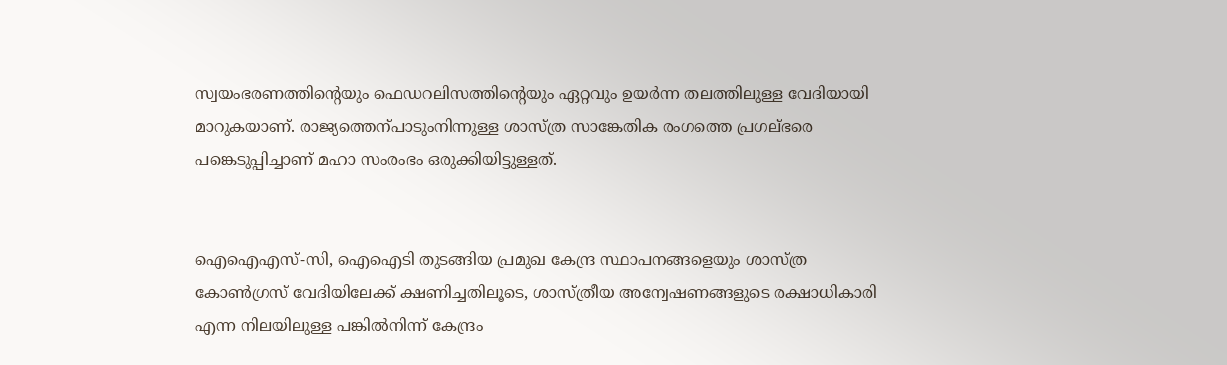സ്വയംഭരണത്തിന്റെയും ഫെഡറലിസത്തിന്റെയും ഏറ്റവും ഉയർന്ന തലത്തിലുള്ള വേദിയായി മാറുകയാണ്‌. രാജ്യത്തെന്പാടുംനിന്നുള്ള ശാസ്‌ത്ര സാങ്കേതിക രംഗത്തെ പ്രഗല്‌ഭരെ പങ്കെടുപ്പിച്ചാണ്‌ മഹാ സംരംഭം ഒരുക്കിയിട്ടുള്ളത്‌.


ഐഐഎസ്‌-സി, ഐഐടി തുടങ്ങിയ പ്രമുഖ കേന്ദ്ര സ്ഥാപനങ്ങളെയും ശാസ്‌ത്ര കോൺഗ്രസ്‌ വേദിയിലേക്ക്‌ ക്ഷണിച്ചതിലൂടെ, ശാസ്ത്രീയ അന്വേഷണങ്ങളുടെ രക്ഷാധികാരി എന്ന നിലയിലുള്ള പങ്കിൽനിന്ന് കേന്ദ്രം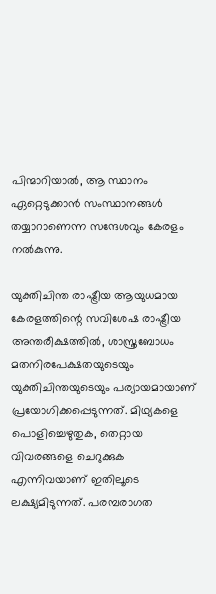പിന്മാറിയാൽ, ആ സ്ഥാനം ഏറ്റെടുക്കാൻ സംസ്ഥാനങ്ങൾ തയ്യാറാണെന്ന സന്ദേശവും കേരളം നൽകുന്നു.

യുക്തിചിന്ത രാഷ്ട്രീയ ആയുധമായ കേരളത്തിന്റെ സവിശേഷ രാഷ്ട്രീയ അന്തരീക്ഷത്തിൽ, ശാസ്ത്രബോധം മതനിരപേക്ഷതയുടെയും യുക്തിചിന്തയുടെയും പര്യായമായാണ് പ്രയോഗിക്കപ്പെടുന്നത്‌. മിഥ്യകളെ പൊളിച്ചെഴുതുക, തെറ്റായ വിവരങ്ങളെ ചെറുക്കുക എന്നിവയാണ്‌ ഇതിലൂടെ ലക്ഷ്യമിടുന്നത്‌. പരമ്പരാഗത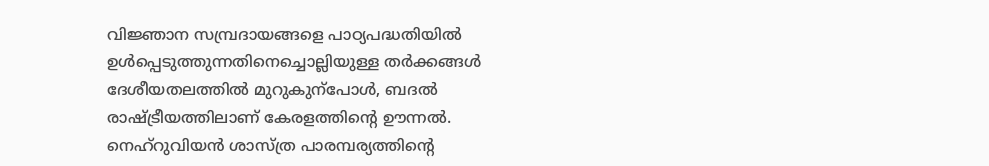വിജ്ഞാന സമ്പ്രദായങ്ങളെ പാഠ്യപദ്ധതിയിൽ ഉൾപ്പെടുത്തുന്നതിനെച്ചൊല്ലിയുള്ള തർക്കങ്ങൾ ദേശീയതലത്തിൽ മുറുകുന്പോൾ, ബദൽ രാഷ്ട്രീയത്തിലാണ്‌ കേരളത്തിന്റെ ഉ‍ൗന്നൽ. നെഹ്‌റുവിയൻ ശാസ്ത്ര പാരമ്പര്യത്തിന്റെ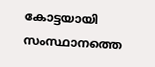കോട്ടയായി സംസ്ഥാനത്തെ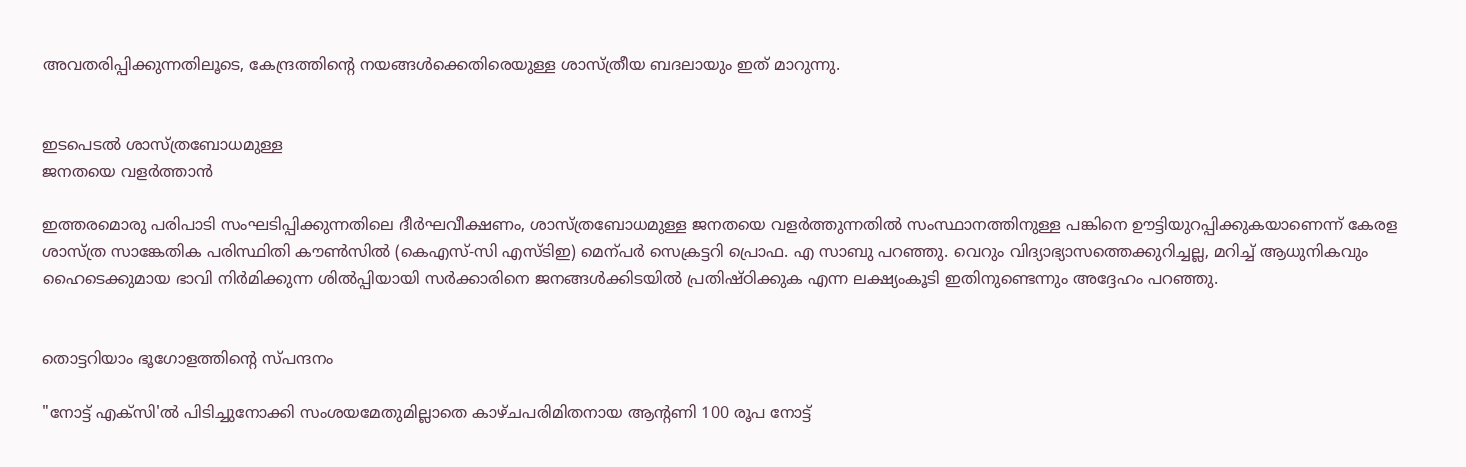അവതരിപ്പിക്കുന്നതിലൂടെ, കേന്ദ്രത്തിന്റെ നയങ്ങൾക്കെതിരെയുള്ള ശാസ്‌ത്രീയ ബദലായും ഇത്‌ മാറുന്നു.


ഇടപെടൽ ശാസ്ത്രബോധമുള്ള
ജനതയെ വളർത്താൻ

ഇത്തരമൊരു പരിപാടി സംഘടിപ്പിക്കുന്നതിലെ ദീർഘവീക്ഷണം, ശാസ്ത്രബോധമുള്ള ജനതയെ വളർത്തുന്നതിൽ സംസ്ഥാനത്തിനുള്ള പങ്കിനെ ഉ‍ൗട്ടിയുറപ്പിക്കുകയാണെന്ന്‌ കേരള ശാസ്‌ത്ര സാങ്കേതിക പരിസ്ഥിതി ക‍ൗൺസിൽ (കെഎസ്‌-സി എസ്ടിഇ) മെന്പർ സെക്രട്ടറി പ്രൊഫ. എ സാബു പറഞ്ഞു. വെറും വിദ്യാഭ്യാസത്തെക്കുറിച്ചല്ല, മറിച്ച് ആധുനികവും ഹൈടെക്കുമായ ഭാവി നിർമിക്കുന്ന ശിൽപ്പിയായി സർക്കാരിനെ ജനങ്ങൾക്കിടയിൽ പ്രതിഷ്ഠിക്കുക എന്ന ലക്ഷ്യംകൂടി ഇതിനുണ്ടെന്നും അദ്ദേഹം പറഞ്ഞു.


തൊട്ടറിയാം ഭൂഗോളത്തിന്റെ സ്‌പന്ദനം

"നോട്ട്‌ എക്‌സി'ൽ പിടിച്ചുനോക്കി സംശയമേതുമില്ലാതെ കാഴ്‌ചപരിമിതനായ ആന്റണി 100 രൂപ നോട്ട്‌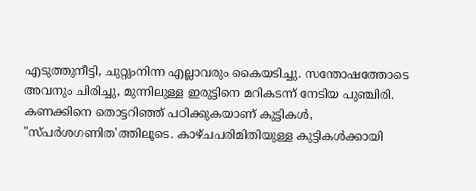എടുത്തുനീട്ടി, ചുറ്റുംനിന്ന എല്ലാവരും കൈയടിച്ചു. സന്തോഷത്തോടെ അവനും ചിരിച്ചു, മുന്നിലുള്ള ഇരുട്ടിനെ മറികടന്ന്‌ നേടിയ പുഞ്ചിരി. കണക്കിനെ തൊട്ടറിഞ്ഞ്‌ പഠിക്കുകയാണ്‌ കുട്ടികൾ, "സ്‌പർശഗണിത'ത്തിലൂടെ. കാഴ്‌ചപരിമിതിയുള്ള കുട്ടികൾക്കായി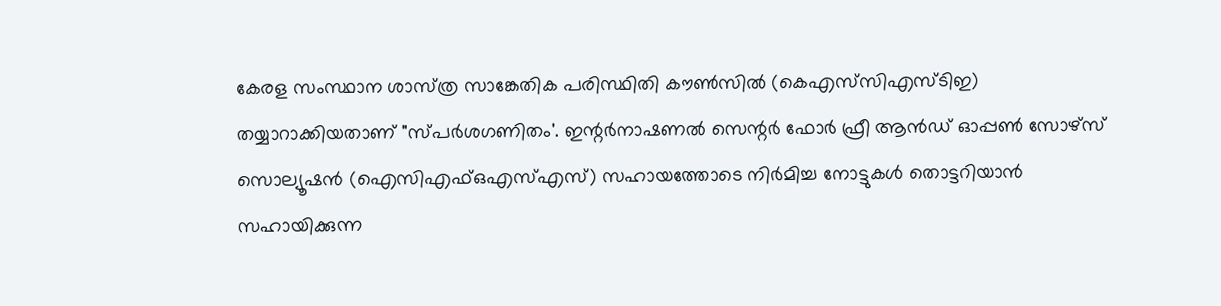കേരള സംസ്ഥാന ശാസ്‌ത്ര സാങ്കേതിക പരിസ്ഥിതി ക‍ൗൺസിൽ (കെഎസ്‌സിഎസ്‌ടിഇ) തയ്യാറാക്കിയതാണ്‌ "സ്‌പർശഗണിതം'. ഇന്റർനാഷണൽ സെന്റർ ഫോർ ഫ്രീ ആൻഡ്‌ ഓപ്പൺ സോഴ്‌സ്‌ സൊല്യൂഷൻ (ഐസിഎഫ്‌ഒഎസ്‌എസ്‌) സഹായത്തോടെ നിർമിച്ച നോട്ടുകൾ തൊട്ടറിയാൻ സഹായിക്കുന്ന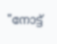"നോട്ട്‌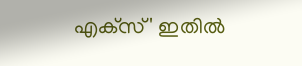എക്‌സ്‌' ഇതിൽ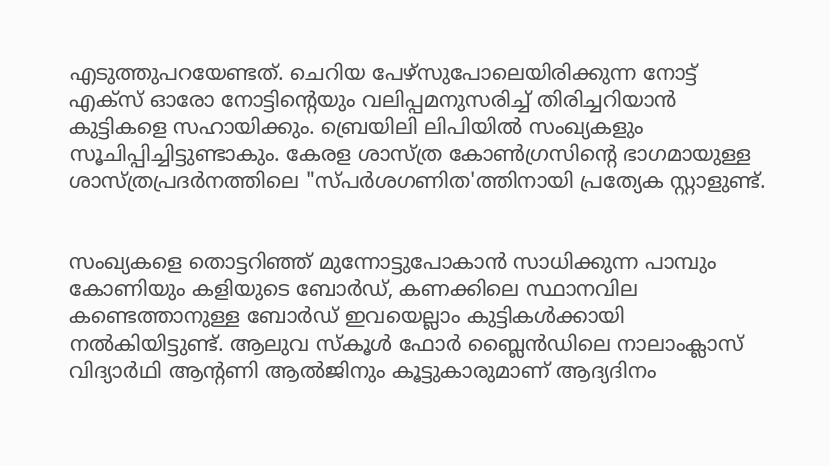എടുത്തുപറയേണ്ടത്‌. ചെറിയ പേഴ്‌സുപോലെയിരിക്കുന്ന നോട്ട്‌ എക്‌സ്‌ ഓരോ നോട്ടിന്റെയും വലിപ്പമനുസരിച്ച്‌ തിരിച്ചറിയാൻ കുട്ടികളെ സഹായിക്കും. ബ്രെയിലി ലിപിയിൽ സംഖ്യകളും സൂചിപ്പിച്ചിട്ടുണ്ടാകും. കേരള ശാസ്‌ത്ര കോൺഗ്രസിന്റെ ഭാഗമായുള്ള ശാസ്‌ത്രപ്രദർനത്തിലെ "സ്‌പർശഗണിത'ത്തിനായി പ്രത്യേക സ്റ്റാളുണ്ട്‌.


സംഖ്യകളെ തൊട്ടറിഞ്ഞ്‌ മുന്നോട്ടുപോകാൻ സാധിക്കുന്ന പാമ്പും കോണിയും കളിയുടെ ബോർഡ്‌, കണക്കിലെ സ്ഥാനവില കണ്ടെത്താനുള്ള ബോർഡ്‌ ഇവയെല്ലാം കുട്ടികൾക്കായി നൽകിയിട്ടുണ്ട്‌. ആലുവ സ്കൂൾ ഫോർ ബ്ലൈൻഡിലെ നാലാംക്ലാസ്‌ വിദ്യാർഥി ആന്റണി ആൽജിനും കൂട്ടുകാരുമാണ്‌ ആദ്യദിനം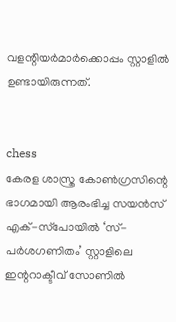വളന്റിയർമാർക്കൊപ്പം സ്റ്റാളിൽ ഉണ്ടായിരുന്നത്‌.


chess
കേരള ശാസ്ത്ര കോണ്‍ഗ്രസിന്റെ ഭാഗമായി ആരംഭിച്ച സയന്‍സ്
എക്-സ്‌പോയിൽ ‘സ്-പര്‍ശഗണിതം’ സ്റ്റാളിലെ ഇന്ററാക്ടീവ് സോണിൽ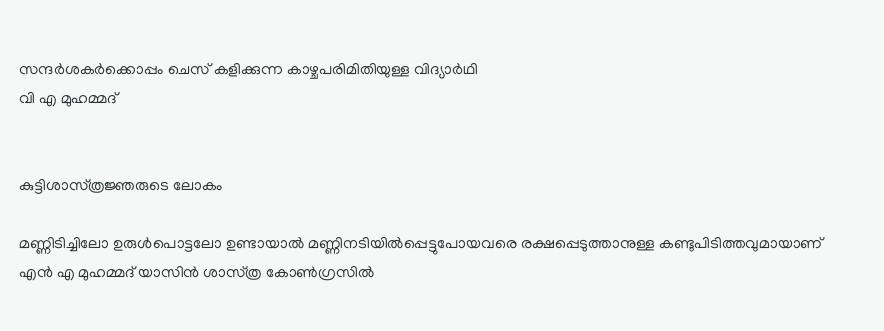സന്ദര്‍ശകര്‍ക്കൊപ്പം ചെസ് കളിക്കുന്ന കാഴ്ചപരിമിതിയുള്ള വിദ്യാർഥി
വി എ മുഹമ്മദ്


കുട്ടിശാസ്‌ത്രജ്ഞരുടെ ലോകം

മണ്ണിടിച്ചിലോ ഉരുൾപൊട്ടലോ ഉണ്ടായാൽ മണ്ണിനടിയിൽപ്പെട്ടുപോയവരെ രക്ഷപ്പെടുത്താനുള്ള കണ്ടുപിടിത്തവുമായാണ്‌ എൻ എ മുഹമ്മദ്‌ യാസിൻ ശാസ്‌ത്ര കോൺഗ്രസിൽ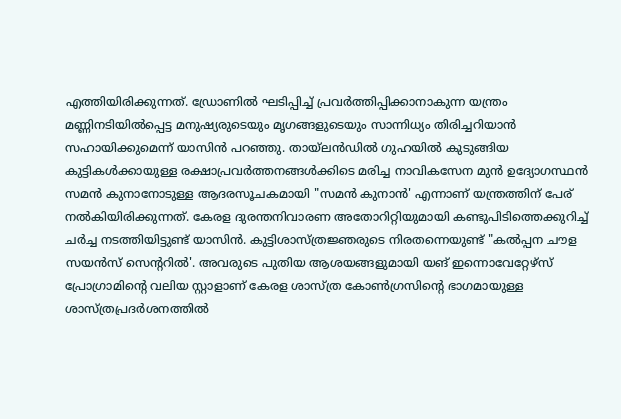എത്തിയിരിക്കുന്നത്‌. ഡ്രോണിൽ ഘടിപ്പിച്ച്‌ പ്രവർത്തിപ്പിക്കാനാകുന്ന യന്ത്രം മണ്ണിനടിയിൽപ്പെട്ട മനുഷ്യരുടെയും മൃഗങ്ങളുടെയും സാന്നിധ്യം തിരിച്ചറിയാൻ സഹായിക്കുമെന്ന്‌ യാസിൻ പറഞ്ഞു. തായ്‌ലൻഡിൽ ഗുഹയിൽ കുടുങ്ങിയ കുട്ടികൾക്കായുള്ള രക്ഷാപ്രവർത്തനങ്ങൾക്കിടെ മരിച്ച നാവികസേന മുൻ ഉദ്യോഗസ്ഥൻ സമൻ കുനാനോടുള്ള ആദരസൂചകമായി "സമൻ കുനാൻ' എന്നാണ്‌ യന്ത്രത്തിന്‌ പേര്‌ നൽകിയിരിക്കുന്നത്‌. കേരള ദുരന്തനിവാരണ അതോറിറ്റിയുമായി കണ്ടുപിടിത്തെക്കുറിച്ച്‌ ചർച്ച നടത്തിയിട്ടുണ്ട്‌ യാസിൻ. കുട്ടിശാസ്‌ത്രജ്ഞരുടെ നിരതന്നെയുണ്ട്‌ "കല്‍പ്പന ചൗള സയന്‍സ് സെന്ററിൽ'. അവരുടെ പുതിയ ആശയങ്ങളുമായി യങ് ഇന്നൊവേറ്റേഴ്‌സ്‌ പ്രോഗ്രാമിന്റെ വലിയ സ്റ്റാളാണ്‌ കേരള ശാസ്‌ത്ര കോൺഗ്രസിന്റെ ഭാഗമായുള്ള ശാസ്‌ത്രപ്രദർശനത്തിൽ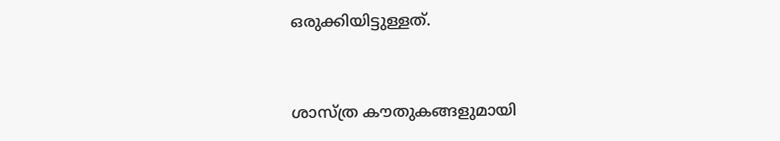ഒരുക്കിയിട്ടുള്ളത്‌.


ശാസ്‌ത്ര ക‍ൗതുകങ്ങളുമായി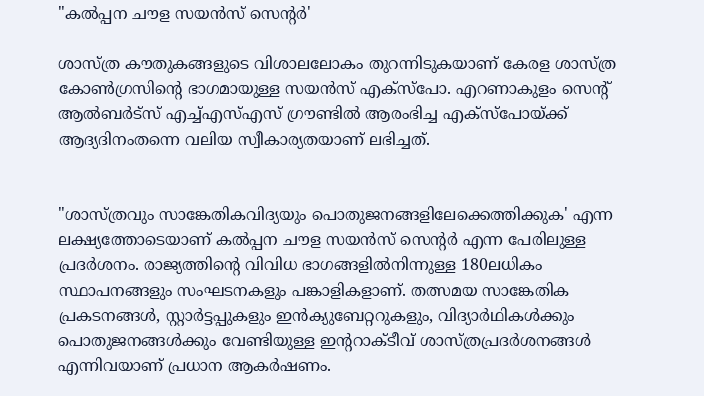"കല്‍പ്പന ചൗള സയന്‍സ് സെന്റര്‍'

ശാസ്‌ത്ര ക‍ൗതുകങ്ങളുടെ വിശാലലോകം തുറന്നിടുകയാണ്‌ കേരള ശാസ്‌ത്ര കോൺഗ്രസിന്റെ ഭാഗമായുള്ള സയൻസ്‌ എക്‌സ്‌പോ. എറണാകുളം സെന്റ് ആല്‍ബര്‍ട്‌സ് എച്ച്‌എസ്‌എസ്‌ ഗ്ര‍ൗണ്ടിൽ ആരംഭിച്ച എക്‌സ്‌പോയ്‌ക്ക്‌ ആദ്യദിനംതന്നെ വലിയ സ്വീകാര്യതയാണ്‌ ലഭിച്ചത്‌.


"ശാസ്ത്രവും സാങ്കേതികവിദ്യയും പൊതുജനങ്ങളിലേക്കെത്തിക്കുക' എന്ന ലക്ഷ്യത്തോടെയാണ്‌ കല്‍പ്പന ചൗള സയന്‍സ് സെന്റര്‍ എന്ന പേരിലുള്ള പ്രദർശനം. രാജ്യത്തിന്റെ വിവിധ ഭാഗങ്ങളില്‍നിന്നുള്ള 180ലധികം സ്ഥാപനങ്ങളും സംഘടനകളും പങ്കാളികളാണ്‌. തത്സമയ സാങ്കേതിക പ്രകടനങ്ങള്‍, സ്റ്റാര്‍ട്ടപ്പുകളും ഇന്‍ക്യുബേറ്ററുകളും, വിദ്യാര്‍ഥികള്‍ക്കും പൊതുജനങ്ങള്‍ക്കും വേണ്ടിയുള്ള ഇന്ററാക്ടീവ് ശാസ്ത്രപ്രദര്‍ശനങ്ങള്‍ എന്നിവയാണ് പ്രധാന ആകർഷണം.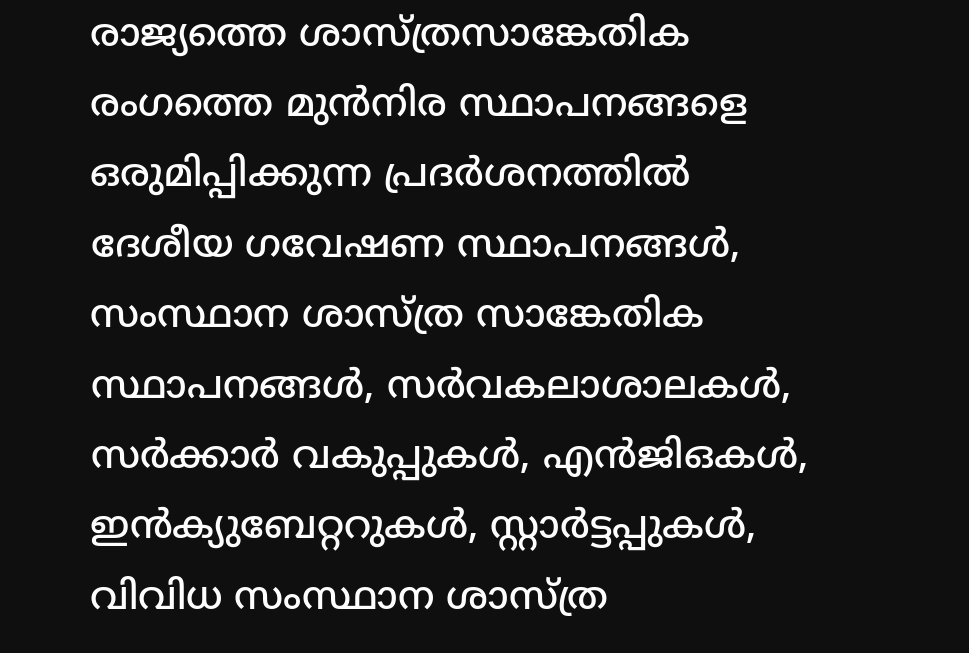രാജ്യത്തെ ശാസ്ത്രസാങ്കേതിക രംഗത്തെ മുന്‍നിര സ്ഥാപനങ്ങളെ ഒരുമിപ്പിക്കുന്ന പ്രദര്‍ശനത്തില്‍ ദേശീയ ഗവേഷണ സ്ഥാപനങ്ങള്‍, സംസ്ഥാന ശാസ്ത്ര സാങ്കേതിക സ്ഥാപനങ്ങള്‍, സര്‍വകലാശാലകള്‍, സര്‍ക്കാര്‍ വകുപ്പുകള്‍, എന്‍ജിഒകള്‍, ഇന്‍ക്യുബേറ്ററുകള്‍, സ്റ്റാര്‍ട്ടപ്പുകള്‍, വിവിധ സംസ്ഥാന ശാസ്ത്ര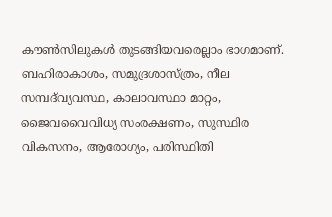കൗണ്‍സിലുകള്‍ തുടങ്ങിയവരെല്ലാം ഭാഗമാണ്‌. ബഹിരാകാശം, സമുദ്രശാസ്ത്രം, നീല സമ്പദ്‌വ്യവസ്ഥ, കാലാവസ്ഥാ മാറ്റം, ജൈവവൈവിധ്യ സംരക്ഷണം, സുസ്ഥിര വികസനം, ആരോഗ്യം, പരിസ്ഥിതി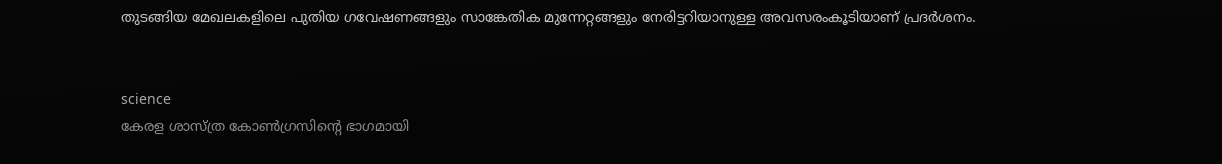തുടങ്ങിയ മേഖലകളിലെ പുതിയ ഗവേഷണങ്ങളും സാങ്കേതിക മുന്നേറ്റങ്ങളും നേരിട്ടറിയാനുള്ള അവസരംകൂടിയാണ്‌ പ്രദർശനം.


science
കേരള ശാസ്ത്ര കോണ്‍ഗ്രസിന്റെ ഭാഗമായി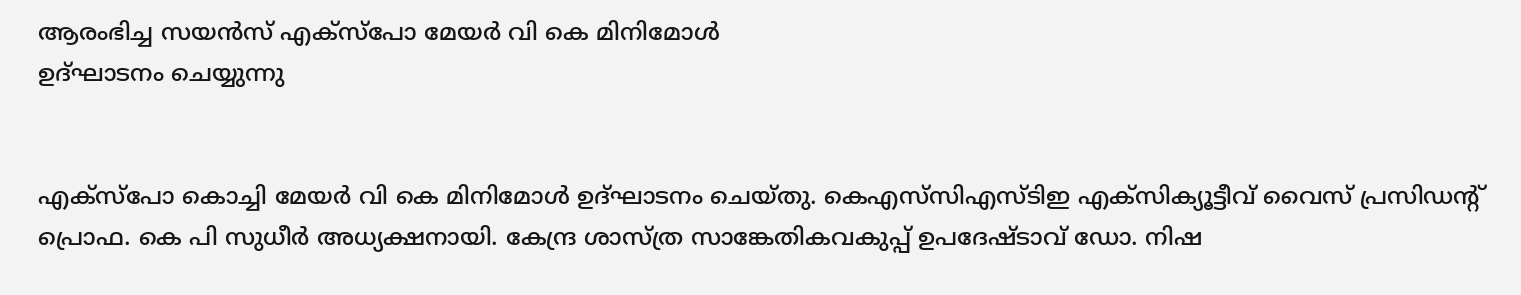ആരംഭിച്ച സയന്‍സ് എക്സ്‌പോ മേയർ വി കെ മിനിമോൾ
ഉദ്‌ഘാടനം ചെയ്യുന്നു


എക്സ്‌പോ കൊച്ചി മേയര്‍ വി കെ മിനിമോള്‍ ഉദ്ഘാടനം ചെയ്തു. കെഎസ്‌സിഎസ്‌ടിഇ എക്സിക്യൂട്ടീവ് വൈസ് പ്രസിഡന്റ് പ്രൊഫ. കെ പി സുധീര്‍ അധ്യക്ഷനായി. കേന്ദ്ര ശാസ്ത്ര സാങ്കേതികവകുപ്പ്‌ ഉപദേഷ്ടാവ് ഡോ. നിഷ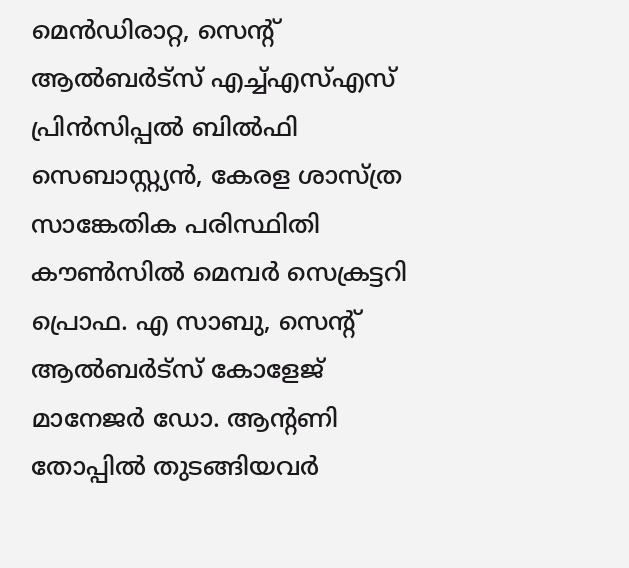മെന്‍ഡിരാറ്റ, സെന്റ് ആല്‍ബര്‍ട്‌സ് എച്ച്‌എസ്‌എസ്‌ പ്രിന്‍സിപ്പല്‍ ബില്‍ഫി സെബാസ്റ്റ്യന്‍, കേരള ശാസ്ത്ര സാങ്കേതിക പരിസ്ഥിതി കൗണ്‍സില്‍ മെമ്പര്‍ സെക്രട്ടറി പ്രൊഫ. എ സാബു, സെന്റ് ആല്‍ബര്‍ട്സ് കോളേജ് മാനേജര്‍ ഡോ. ആന്റണി തോപ്പില്‍ തുടങ്ങിയവര്‍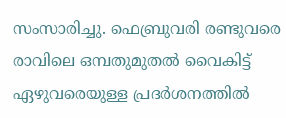സംസാരിച്ചു. ഫെബ്രുവരി രണ്ടുവരെ രാവിലെ ഒമ്പതുമുതൽ വൈകിട്ട് ഏഴുവരെയുള്ള പ്രദർശനത്തിൽ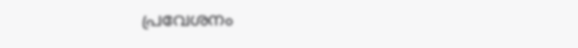പ്രവേശനം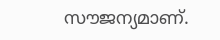സ‍ൗജന്യമാണ്‌.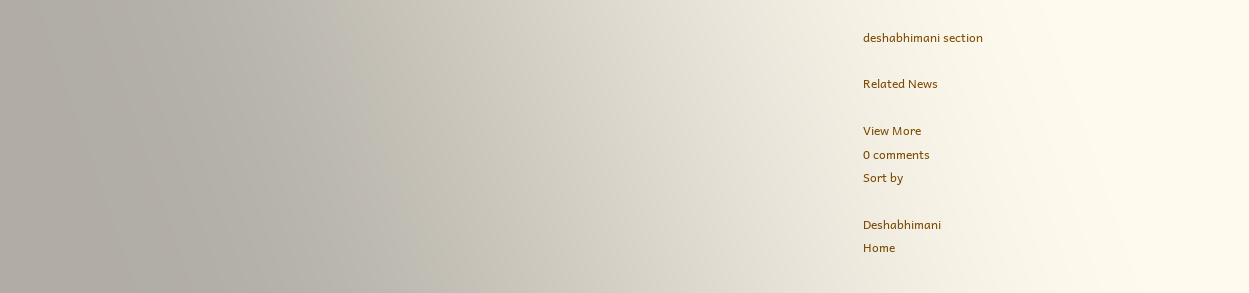deshabhimani section

Related News

View More
0 comments
Sort by

Deshabhimani
Home